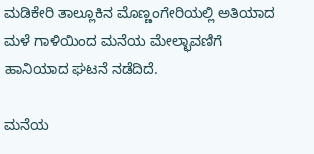ಮಡಿಕೇರಿ ತಾಲ್ಲೂಕಿನ ಮೊಣ್ಣಂಗೇರಿಯಲ್ಲಿ ಅತಿಯಾದ ಮಳೆ ಗಾಳಿಯಿಂದ ಮನೆಯ ಮೇಲ್ಛಾವಣಿಗೆ ಹಾನಿಯಾದ ಘಟನೆ ನಡೆದಿದೆ.

ಮನೆಯ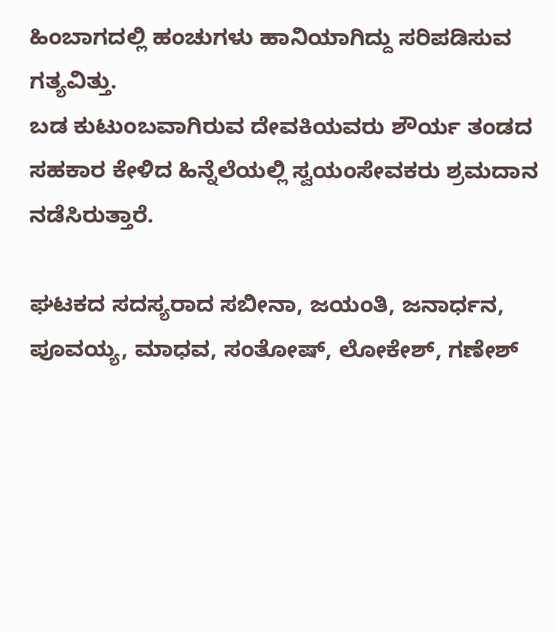ಹಿಂಬಾಗದಲ್ಲಿ ಹಂಚುಗಳು ಹಾನಿಯಾಗಿದ್ದು ಸರಿಪಡಿಸುವ ಗತ್ಯವಿತ್ತು.
ಬಡ ಕುಟುಂಬವಾಗಿರುವ ದೇವಕಿಯವರು ಶೌರ್ಯ ತಂಡದ ಸಹಕಾರ ಕೇಳಿದ ಹಿನ್ನೆಲೆಯಲ್ಲಿ ಸ್ವಯಂಸೇವಕರು ಶ್ರಮದಾನ ನಡೆಸಿರುತ್ತಾರೆ.

ಘಟಕದ ಸದಸ್ಯರಾದ ಸಬೀನಾ, ಜಯಂತಿ, ಜನಾರ್ಧನ, ಪೂವಯ್ಯ, ಮಾಧವ, ಸಂತೋಷ್, ಲೋಕೇಶ್, ಗಣೇಶ್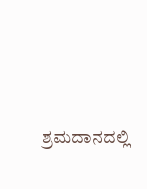ಶ್ರಮದಾನದಲ್ಲಿ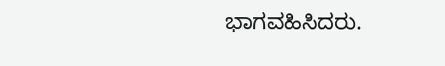ಭಾಗವಹಿಸಿದರು.